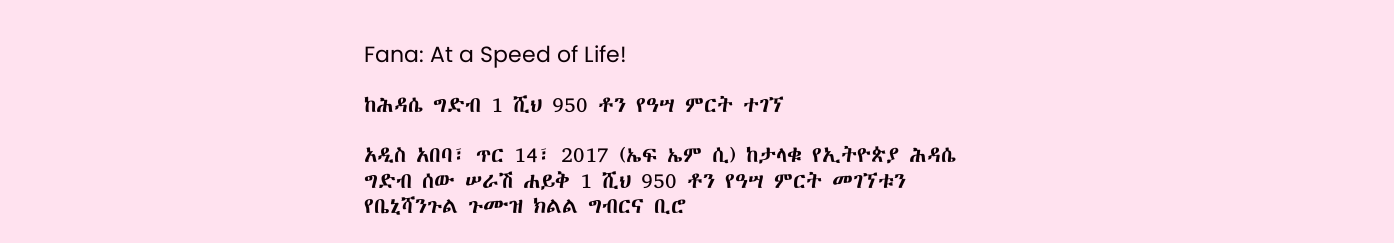Fana: At a Speed of Life!

ከሕዳሴ ግድብ 1 ሺህ 950 ቶን የዓሣ ምርት ተገኘ

አዲስ አበባ፣ ጥር 14፣ 2017 (ኤፍ ኤም ሲ) ከታላቁ የኢትዮጵያ ሕዳሴ ግድብ ሰው ሠራሽ ሐይቅ 1 ሺህ 950 ቶን የዓሣ ምርት መገኘቱን የቤኒሻንጉል ጉሙዝ ክልል ግብርና ቢሮ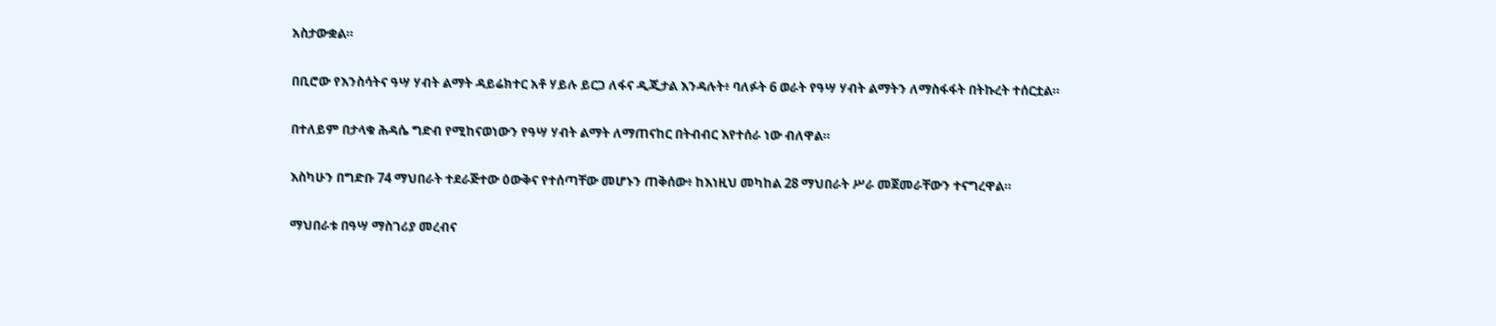አስታውቋል።

በቢሮው የእንስሳትና ዓሣ ሃብት ልማት ዳይሬክተር አቶ ሃይሉ ይርጋ ለፋና ዲጂታል እንዳሉት፥ ባለፉት 6 ወራት የዓሣ ሃብት ልማትን ለማስፋፋት በትኩረት ተሰርቷል።

በተለይም በታላቁ ሕዳሴ ግድብ የሚከናወነውን የዓሣ ሃብት ልማት ለማጠናከር በትብብር እየተሰራ ነው ብለዋል።

እስካሁን በግድቡ 74 ማህበራት ተደራጅተው ዕውቅና የተሰጣቸው መሆኑን ጠቅሰው፥ ከእነዚህ መካከል 28 ማህበራት ሥራ መጀመራቸውን ተናግረዋል።

ማህበራቱ በዓሣ ማስገሪያ መረብና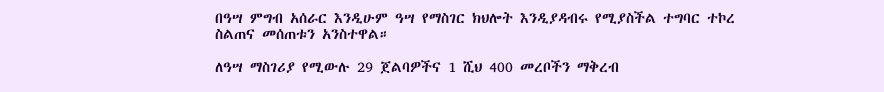በዓሣ ምግብ አሰራር እንዲሁም ዓሣ የማስገር ክህሎት እንዲያዳብሩ የሚያስችል ተግባር ተኮረ ስልጠና መሰጠቱን አንስተዋል።

ለዓሣ ማስገሪያ የሚውሉ 29 ጀልባዎችና 1 ሺህ 400 መረቦችን ማቅረብ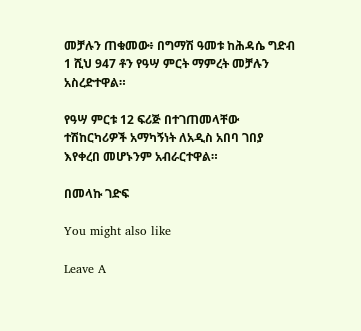መቻሉን ጠቁመው፥ በግማሽ ዓመቱ ከሕዳሴ ግድብ 1 ሺህ 947 ቶን የዓሣ ምርት ማምረት መቻሉን አስረድተዋል።

የዓሣ ምርቱ 12 ፍሪጅ በተገጠመላቸው ተሽከርካሪዎች አማካኝነት ለአዲስ አበባ ገበያ እየቀረበ መሆኑንም አብራርተዋል።

በመላኩ ገድፍ

You might also like

Leave A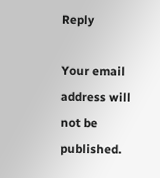Reply

Your email address will not be published.